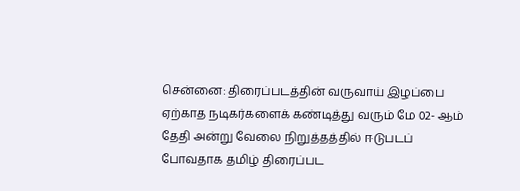சென்னை: திரைப்படத்தின் வருவாய் இழப்பை ஏற்காத நடிகர்களைக் கண்டித்து வரும் மே 02- ஆம் தேதி அன்று வேலை நிறுத்தத்தில் ஈடுபடப் போவதாக தமிழ் திரைப்பட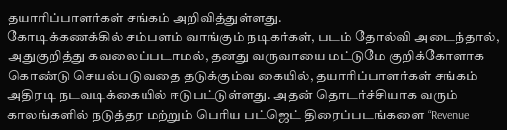தயாரிப்பாளர்கள் சங்கம் அறிவித்துள்ளது.
கோடிக்கணக்கில் சம்பளம் வாங்கும் நடிகர்கள், படம் தோல்வி அடைந்தால், அதுகுறித்து கவலைப்படாமல், தனது வருவாயை மட்டுமே குறிக்கோளாக கொண்டு செயல்படுவதை தடுக்கும்வ கையில், தயாரிப்பாளர்கள் சங்கம் அதிரடி நடவடிக்கையில் ஈடுபட்டுள்ளது. அதன் தொடர்ச்சியாக வரும் காலங்களில் நடுத்தர மற்றும் பெரிய பட்ஜெட் திரைப்படங்களை “Revenue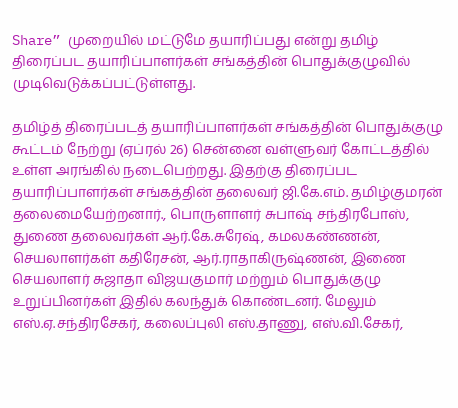Share” முறையில் மட்டுமே தயாரிப்பது என்று தமிழ் திரைப்பட தயாரிப்பாளர்கள் சங்கத்தின் பொதுக்குழுவில் முடிவெடுக்கப்பட்டுள்ளது.

தமிழ்த் திரைப்படத் தயாரிப்பாளர்கள் சங்கத்தின் பொதுக்குழு கூட்டம் நேற்று (ஏப்ரல் 26) சென்னை வள்ளுவர் கோட்டத்தில் உள்ள அரங்கில் நடைபெற்றது. இதற்கு திரைப்பட தயாரிப்பாளர்கள் சங்கத்தின் தலைவர் ஜி.கே.எம். தமிழ்குமரன் தலைமையேற்றனார்., பொருளாளர் சுபாஷ் சந்திரபோஸ், துணை தலைவர்கள் ஆர்.கே.சுரேஷ், கமலகண்ணன், செயலாளர்கள் கதிரேசன், ஆர்.ராதாகிருஷ்ணன், இணை செயலாளர் சுஜாதா விஜயகுமார் மற்றும் பொதுக்குழு உறுப்பினர்கள் இதில் கலந்துக் கொண்டனர். மேலும் எஸ்.ஏ.சந்திரசேகர், கலைப்புலி எஸ்.தாணு, எஸ்.வி.சேகர்,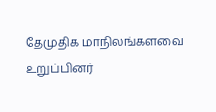தேமுதிக மாநிலங்களவை உறுப்பினர்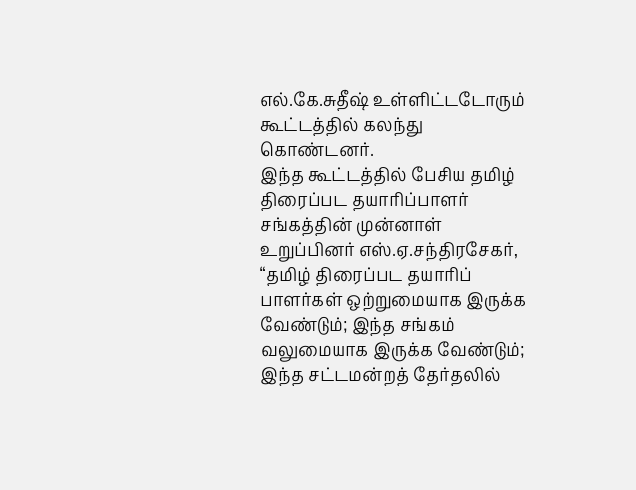எல்.கே.சுதீஷ் உள்ளிட்டடோரும் கூட்டத்தில் கலந்து கொண்டனர்.
இந்த கூட்டத்தில் பேசிய தமிழ் திரைப்பட தயாரிப்பாளர் சங்கத்தின் முன்னாள் உறுப்பினர் எஸ்.ஏ.சந்திரசேகர், “தமிழ் திரைப்பட தயாரிப் பாளர்கள் ஒற்றுமையாக இருக்க வேண்டும்; இந்த சங்கம் வலுமையாக இருக்க வேண்டும்; இந்த சட்டமன்றத் தேர்தலில்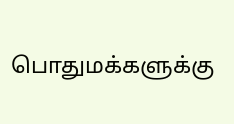பொதுமக்களுக்கு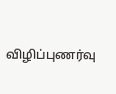விழிப்புணர்வு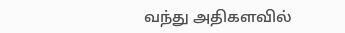வந்து அதிகளவில்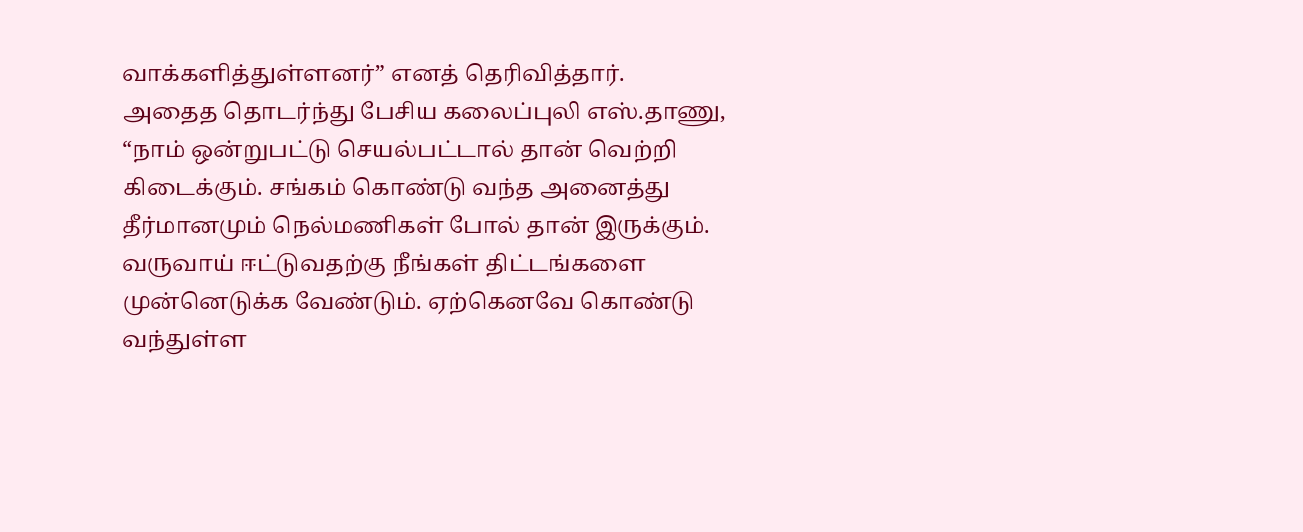வாக்களித்துள்ளனர்” எனத் தெரிவித்தார்.
அதைத தொடர்ந்து பேசிய கலைப்புலி எஸ்.தாணு, “நாம் ஒன்றுபட்டு செயல்பட்டால் தான் வெற்றி கிடைக்கும். சங்கம் கொண்டு வந்த அனைத்து தீர்மானமும் நெல்மணிகள் போல் தான் இருக்கும். வருவாய் ஈட்டுவதற்கு நீங்கள் திட்டங்களை முன்னெடுக்க வேண்டும். ஏற்கெனவே கொண்டு வந்துள்ள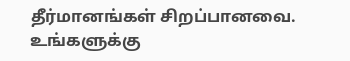தீர்மானங்கள் சிறப்பானவை. உங்களுக்கு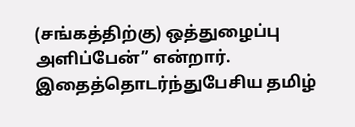(சங்கத்திற்கு) ஒத்துழைப்பு அளிப்பேன்” என்றார்.
இதைத்தொடர்ந்துபேசிய தமிழ்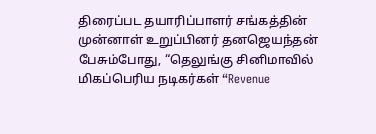திரைப்பட தயாரிப்பாளர் சங்கத்தின் முன்னாள் உறுப்பினர் தனஜெயந்தன் பேசும்போது, “தெலுங்கு சினிமாவில் மிகப்பெரிய நடிகர்கள் “Revenue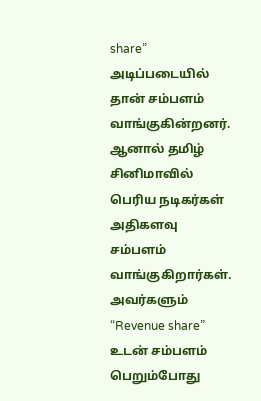share” அடிப்படையில் தான் சம்பளம் வாங்குகின்றனர். ஆனால் தமிழ் சினிமாவில் பெரிய நடிகர்கள் அதிகளவு சம்பளம் வாங்குகிறார்கள். அவர்களும் “Revenue share” உடன் சம்பளம் பெறும்போது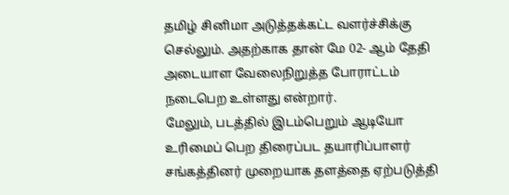தமிழ் சினிமா அடுத்தக்கட்ட வளர்ச்சிக்கு செல்லும். அதற்காக தான் மே 02- ஆம் தேதி அடையாள வேலைநிறுத்த போராட்டம் நடைபெற உள்ளது என்றார்.
மேலும், படத்தில் இடம்பெறும் ஆடியோ உரிமைப் பெற திரைப்பட தயாரிப்பாளர் சங்கத்தினர் முறையாக தளத்தை ஏற்படுத்தி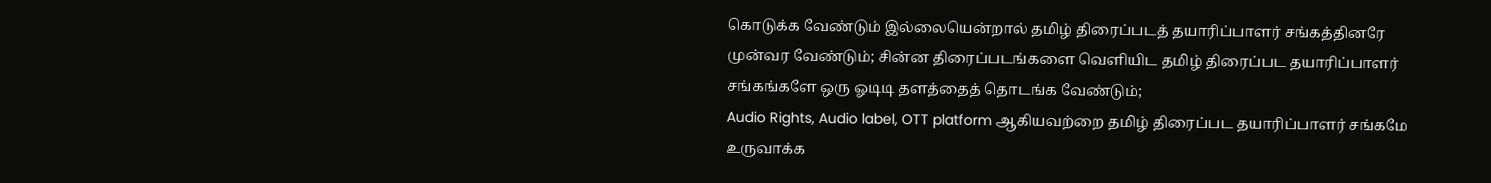கொடுக்க வேண்டும் இல்லையென்றால் தமிழ் திரைப்படத் தயாரிப்பாளர் சங்கத்தினரே முன்வர வேண்டும்; சின்ன திரைப்படங்களை வெளியிட தமிழ் திரைப்பட தயாரிப்பாளர் சங்கங்களே ஒரு ஓடிடி தளத்தைத் தொடங்க வேண்டும்;
Audio Rights, Audio label, OTT platform ஆகியவற்றை தமிழ் திரைப்பட தயாரிப்பாளர் சங்கமே உருவாக்க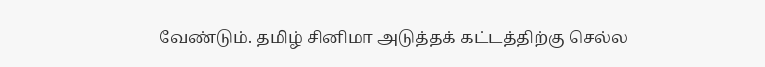வேண்டும். தமிழ் சினிமா அடுத்தக் கட்டத்திற்கு செல்ல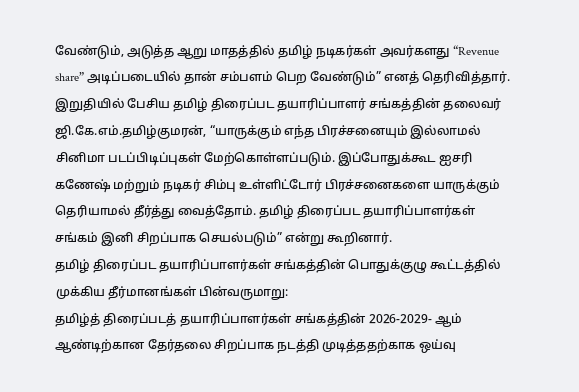வேண்டும், அடுத்த ஆறு மாதத்தில் தமிழ் நடிகர்கள் அவர்களது “Revenue share” அடிப்படையில் தான் சம்பளம் பெற வேண்டும்” எனத் தெரிவித்தார்.
இறுதியில் பேசிய தமிழ் திரைப்பட தயாரிப்பாளர் சங்கத்தின் தலைவர் ஜி.கே.எம்.தமிழ்குமரன், “யாருக்கும் எந்த பிரச்சனையும் இல்லாமல் சினிமா படப்பிடிப்புகள் மேற்கொள்ளப்படும். இப்போதுக்கூட ஐசரி கணேஷ் மற்றும் நடிகர் சிம்பு உள்ளிட்டோர் பிரச்சனைகளை யாருக்கும் தெரியாமல் தீர்த்து வைத்தோம். தமிழ் திரைப்பட தயாரிப்பாளர்கள் சங்கம் இனி சிறப்பாக செயல்படும்” என்று கூறினார்.
தமிழ் திரைப்பட தயாரிப்பாளர்கள் சங்கத்தின் பொதுக்குழு கூட்டத்தில் முக்கிய தீர்மானங்கள் பின்வருமாறு:
தமிழ்த் திரைப்படத் தயாரிப்பாளர்கள் சங்கத்தின் 2026-2029- ஆம் ஆண்டிற்கான தேர்தலை சிறப்பாக நடத்தி முடித்ததற்காக ஒய்வு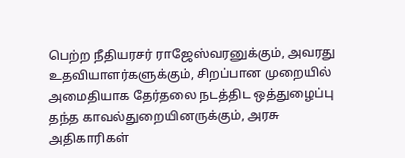பெற்ற நீதியரசர் ராஜேஸ்வரனுக்கும், அவரது உதவியாளர்களுக்கும், சிறப்பான முறையில் அமைதியாக தேர்தலை நடத்திட ஒத்துழைப்பு தந்த காவல்துறையினருக்கும், அரசு அதிகாரிகள்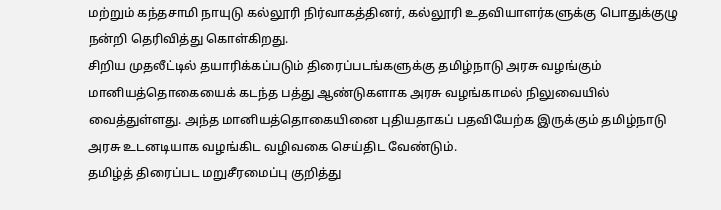மற்றும் கந்தசாமி நாயுடு கல்லூரி நிர்வாகத்தினர், கல்லூரி உதவியாளர்களுக்கு பொதுக்குழு நன்றி தெரிவித்து கொள்கிறது.
சிறிய முதலீட்டில் தயாரிக்கப்படும் திரைப்படங்களுக்கு தமிழ்நாடு அரசு வழங்கும் மானியத்தொகையைக் கடந்த பத்து ஆண்டுகளாக அரசு வழங்காமல் நிலுவையில் வைத்துள்ளது. அந்த மானியத்தொகையினை புதியதாகப் பதவியேற்க இருக்கும் தமிழ்நாடு அரசு உடனடியாக வழங்கிட வழிவகை செய்திட வேண்டும்.
தமிழ்த் திரைப்பட மறுசீரமைப்பு குறித்து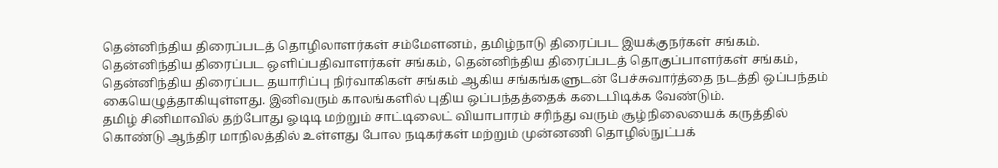தென்னிந்திய திரைப்படத் தொழிலாளர்கள் சம்மேளனம், தமிழ்நாடு திரைப்பட இயக்குநர்கள் சங்கம். தென்னிந்திய திரைப்பட ஒளிப்பதிவாளர்கள் சங்கம், தென்னிந்திய திரைப்படத் தொகுப்பாளர்கள் சங்கம், தென்னிந்திய திரைப்பட தயாரிப்பு நிர்வாகிகள் சங்கம் ஆகிய சங்கங்களுடன் பேச்சுவார்த்தை நடத்தி ஒப்பந்தம் கையெழுத்தாகியுள்ளது. இனிவரும் காலங்களில் புதிய ஒப்பந்தத்தைக் கடைபிடிக்க வேண்டும்.
தமிழ் சினிமாவில் தற்போது ஓடிடி மற்றும் சாட்டிலைட் வியாபாரம் சரிந்து வரும் சூழ்நிலையைக் கருத்தில் கொண்டு ஆந்திர மாநிலத்தில் உள்ளது போல நடிகர்கள் மற்றும் முன்னணி தொழில்நுட்பக்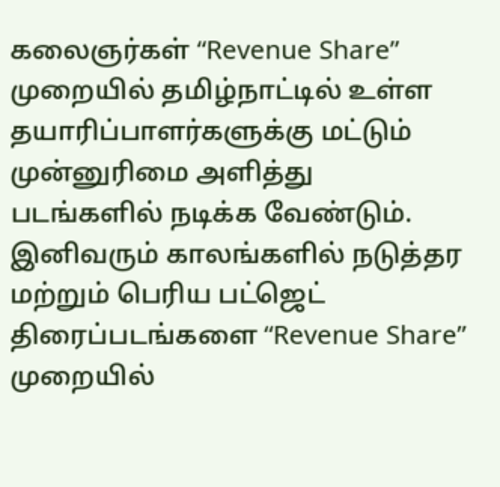கலைஞர்கள் “Revenue Share” முறையில் தமிழ்நாட்டில் உள்ள தயாரிப்பாளர்களுக்கு மட்டும் முன்னுரிமை அளித்து படங்களில் நடிக்க வேண்டும்.
இனிவரும் காலங்களில் நடுத்தர மற்றும் பெரிய பட்ஜெட் திரைப்படங்களை “Revenue Share” முறையில்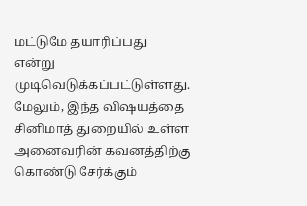மட்டுமே தயாரிப்பது என்று முடிவெடுக்கப்பட்டுள்ளது.
மேலும், இந்த விஷயத்தை சினிமாத் துறையில் உள்ள அனைவரின் கவனத்திற்கு கொண்டு சேர்க்கும்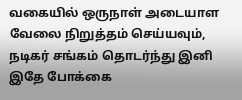வகையில் ஒருநாள் அடையாள வேலை நிறுத்தம் செய்யவும், நடிகர் சங்கம் தொடர்ந்து இனி இதே போக்கை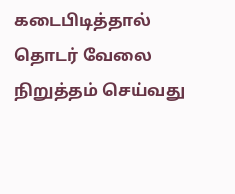கடைபிடித்தால் தொடர் வேலை நிறுத்தம் செய்வது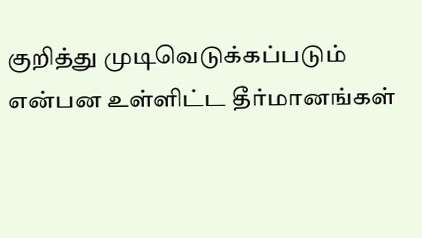குறித்து முடிவெடுக்கப்படும் என்பன உள்ளிட்ட தீர்மானங்கள்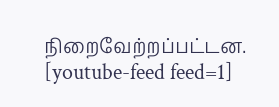நிறைவேற்றப்பட்டன.
[youtube-feed feed=1]